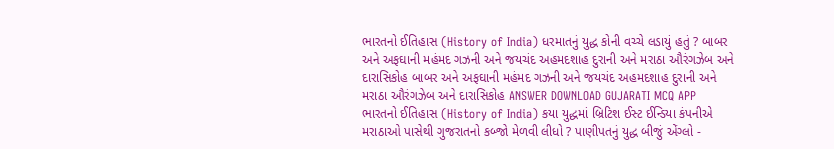ભારતનો ઈતિહાસ (History of India) ધરમાતનું યુદ્ધ કોની વચ્ચે લડાયું હતું ? બાબર અને અફઘાની મહંમદ ગઝની અને જયચંદ અહમદશાહ દુરાની અને મરાઠા ઔરંગઝેબ અને દારાસિકોહ બાબર અને અફઘાની મહંમદ ગઝની અને જયચંદ અહમદશાહ દુરાની અને મરાઠા ઔરંગઝેબ અને દારાસિકોહ ANSWER DOWNLOAD GUJARATI MCQ APP
ભારતનો ઈતિહાસ (History of India) કયા યુદ્ધમાં બ્રિટિશ ઈસ્ટ ઈન્ડિયા કંપનીએ મરાઠાઓ પાસેથી ગુજરાતનો કબ્જો મેળવી લીધો ? પાણીપતનું યુદ્ધ બીજું એંગ્લો -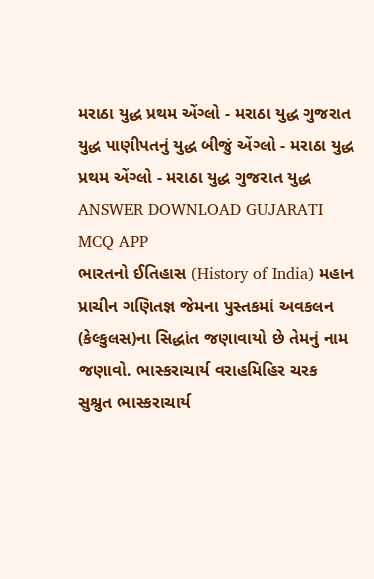મરાઠા યુદ્ધ પ્રથમ એંગ્લો - મરાઠા યુદ્ધ ગુજરાત યુદ્ધ પાણીપતનું યુદ્ધ બીજું એંગ્લો - મરાઠા યુદ્ધ પ્રથમ એંગ્લો - મરાઠા યુદ્ધ ગુજરાત યુદ્ધ ANSWER DOWNLOAD GUJARATI MCQ APP
ભારતનો ઈતિહાસ (History of India) મહાન પ્રાચીન ગણિતજ્ઞ જેમના પુસ્તકમાં અવકલન (કેલ્કુલસ)ના સિદ્ધાંત જણાવાયો છે તેમનું નામ જણાવો. ભાસ્કરાચાર્ય વરાહમિહિર ચરક સુશ્રુત ભાસ્કરાચાર્ય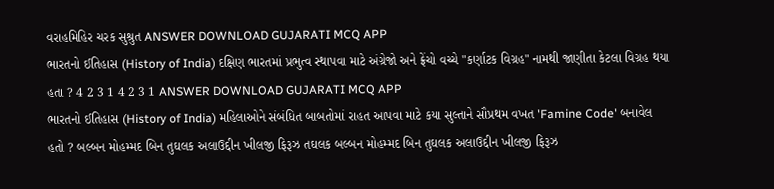વરાહમિહિર ચરક સુશ્રુત ANSWER DOWNLOAD GUJARATI MCQ APP
ભારતનો ઈતિહાસ (History of India) દક્ષિણ ભારતમાં પ્રભુત્વ સ્થાપવા માટે અંગ્રેજો અને ફ્રેંચો વચ્ચે "કર્ણાટક વિગ્રહ" નામથી જાણીતા કેટલા વિગ્રહ થયા હતા ? 4 2 3 1 4 2 3 1 ANSWER DOWNLOAD GUJARATI MCQ APP
ભારતનો ઈતિહાસ (History of India) મહિલાઓને સંબંધિત બાબતોમાં રાહત આપવા માટે કયા સુલ્તાને સૌપ્રથમ વખત 'Famine Code' બનાવેલ હતો ? બલ્બન મોહમ્મદ બિન તુઘલક અલાઉદ્દીન ખીલજી ફિરૂઝ તઘલક બલ્બન મોહમ્મદ બિન તુઘલક અલાઉદ્દીન ખીલજી ફિરૂઝ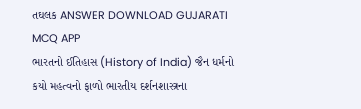તઘલક ANSWER DOWNLOAD GUJARATI MCQ APP
ભારતનો ઈતિહાસ (History of India) જૈન ધર્મનો કયો મહત્વનો ફાળો ભારતીય દર્શનશાસ્ત્રના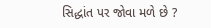સિદ્ધાંત પર જોવા મળે છે ?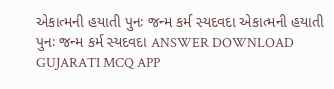એકાત્મની હયાતી પુનઃ જન્મ કર્મ સ્યદવદા એકાત્મની હયાતી પુનઃ જન્મ કર્મ સ્યદવદા ANSWER DOWNLOAD GUJARATI MCQ APP